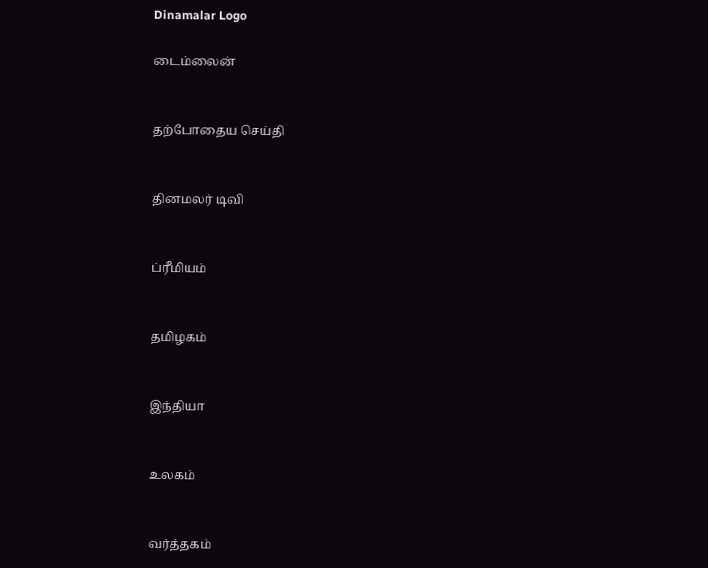Dinamalar Logo

டைம்லைன்


தற்போதைய செய்தி


தினமலர் டிவி


ப்ரீமியம்


தமிழகம்


இந்தியா


உலகம்


வர்த்தகம்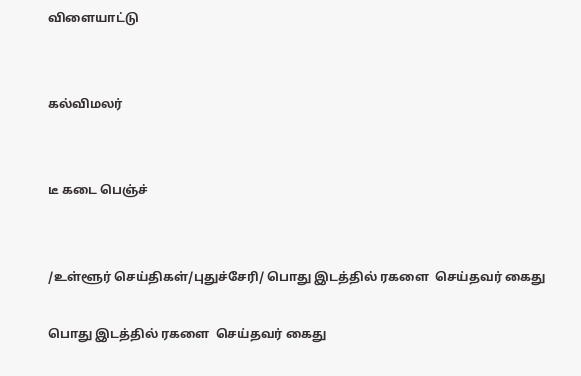விளையாட்டு


கல்விமலர்


டீ கடை பெஞ்ச்


/உள்ளூர் செய்திகள்/புதுச்சேரி/ பொது இடத்தில் ரகளை  செய்தவர் கைது

பொது இடத்தில் ரகளை  செய்தவர் கைது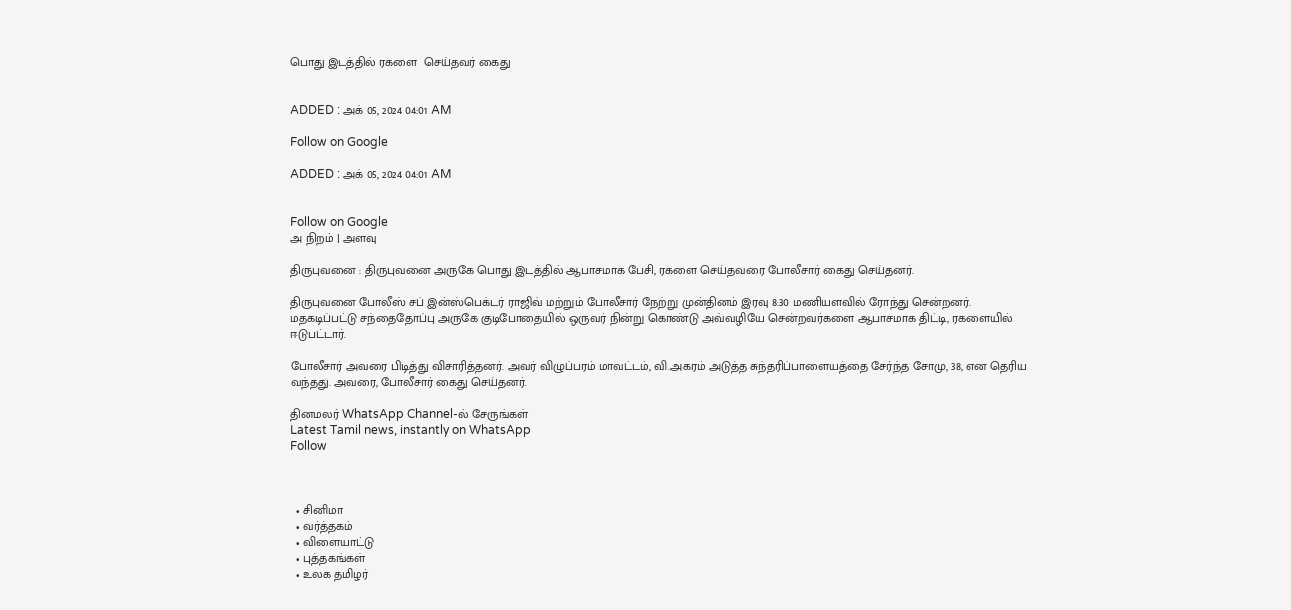பொது இடத்தில் ரகளை  செய்தவர் கைது


ADDED : அக் 05, 2024 04:01 AM

Follow on Google

ADDED : அக் 05, 2024 04:01 AM


Follow on Google
அ நிறம் | அளவு

திருபுவனை : திருபுவனை அருகே பொது இடத்தில் ஆபாசமாக பேசி, ரகளை செய்தவரை போலீசார் கைது செய்தனர்.

திருபுவனை போலீஸ் சப் இன்ஸ்பெக்டர் ராஜிவ் மற்றும் போலீசார் நேற்று முன்தினம் இரவு 8:30 மணியளவில் ரோந்து சென்றனர். மதகடிப்பட்டு சந்தைதோப்பு அருகே குடிபோதையில் ஒருவர் நின்று கொண்டு அவ்வழியே சென்றவர்களை ஆபாசமாக திட்டி, ரகளையில் ஈடுபட்டார்.

போலீசார் அவரை பிடித்து விசாரித்தனர். அவர் விழுப்பரம் மாவட்டம், வி.அகரம் அடுத்த சுந்தரிப்பாளையத்தை சேர்ந்த சோமு, 38, என தெரிய வந்தது. அவரை, போலீசார் கைது செய்தனர்.

தினமலர் WhatsApp Channel-ல் சேருங்கள்
Latest Tamil news, instantly on WhatsApp
Follow



  • சினிமா
  • வர்த்தகம்
  • விளையாட்டு
  • புத்தகங்கள்
  • உலக தமிழர்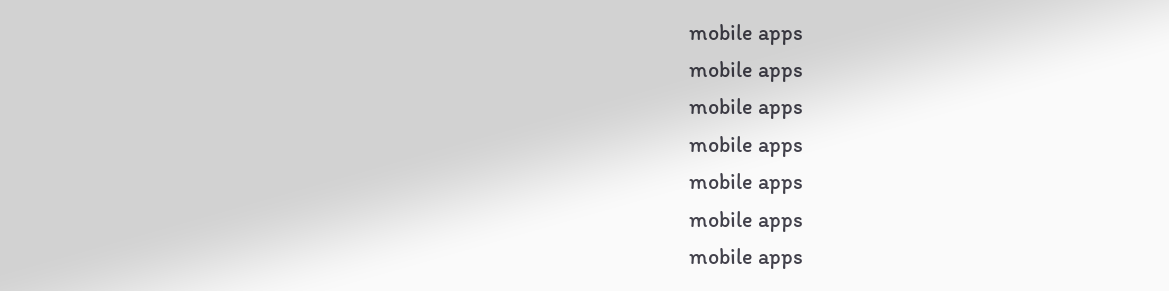mobile apps
mobile apps
mobile apps
mobile apps
mobile apps
mobile apps
mobile apps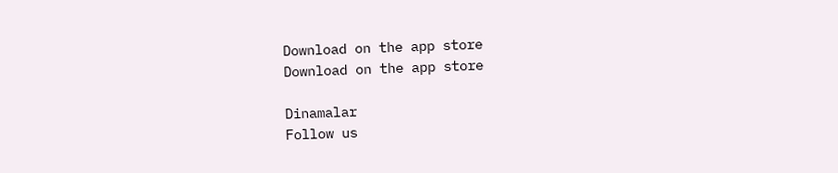Download on the app store
Download on the app store

Dinamalar
Follow us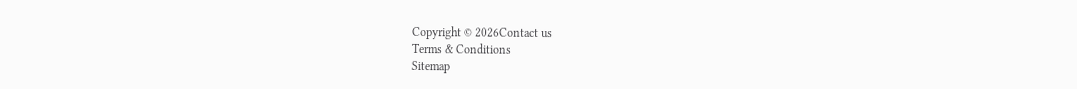Copyright © 2026Contact us
Terms & Conditions
Sitemap